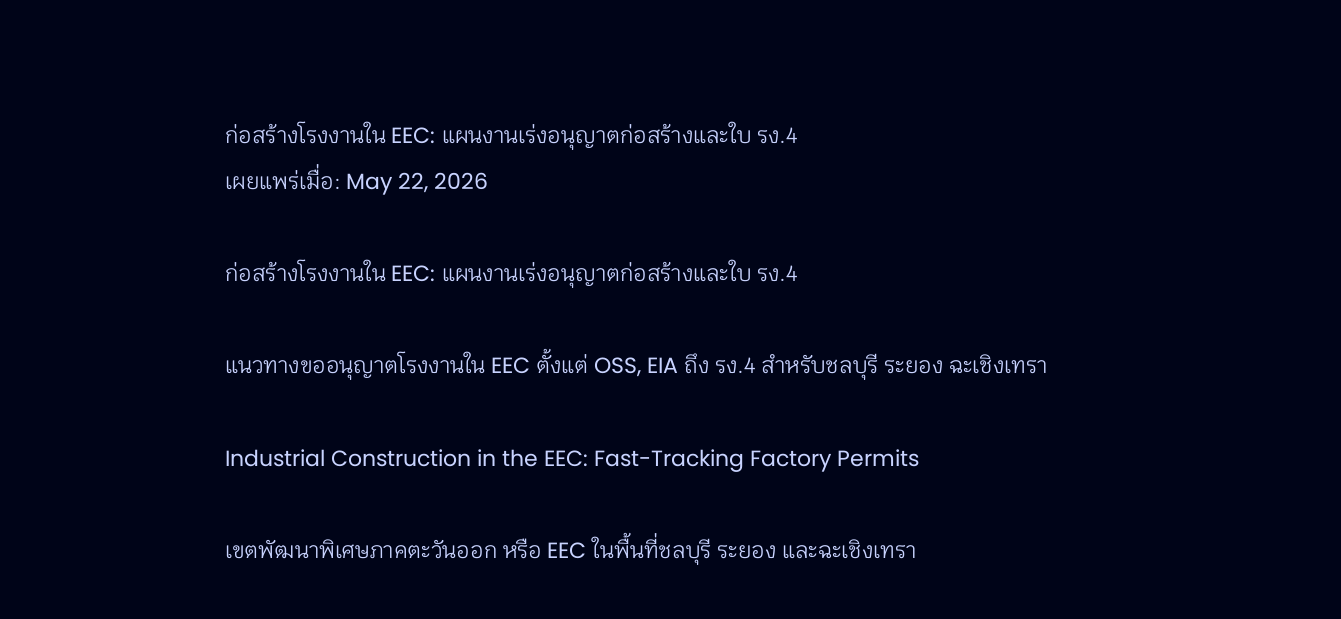ก่อสร้างโรงงานใน EEC: แผนงานเร่งอนุญาตก่อสร้างและใบ รง.4
เผยแพร่เมื่อ: May 22, 2026

ก่อสร้างโรงงานใน EEC: แผนงานเร่งอนุญาตก่อสร้างและใบ รง.4

แนวทางขออนุญาตโรงงานใน EEC ตั้งแต่ OSS, EIA ถึง รง.4 สำหรับชลบุรี ระยอง ฉะเชิงเทรา

Industrial Construction in the EEC: Fast-Tracking Factory Permits

เขตพัฒนาพิเศษภาคตะวันออก หรือ EEC ในพื้นที่ชลบุรี ระยอง และฉะเชิงเทรา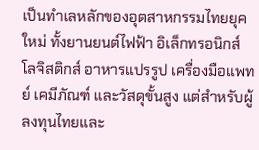เป็นทำเลหลักของอุตสาหกรรมไทยยุคใหม่ ทั้งยานยนต์ไฟฟ้า อิเล็กทรอนิกส์ โลจิสติกส์ อาหารแปรรูป เครื่องมือแพทย์ เคมีภัณฑ์ และวัสดุขั้นสูง แต่สำหรับผู้ลงทุนไทยและ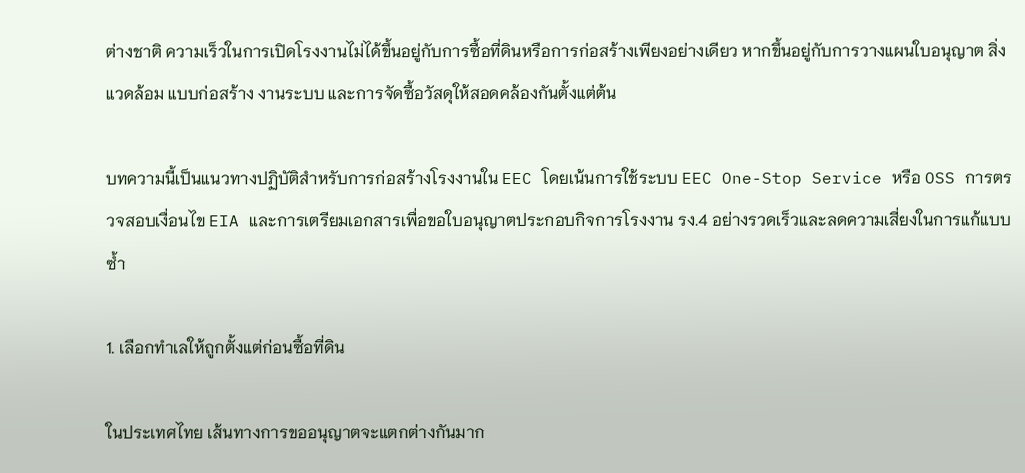ต่างชาติ ความเร็วในการเปิดโรงงานไม่ได้ขึ้นอยู่กับการซื้อที่ดินหรือการก่อสร้างเพียงอย่างเดียว หากขึ้นอยู่กับการวางแผนใบอนุญาต สิ่งแวดล้อม แบบก่อสร้าง งานระบบ และการจัดซื้อวัสดุให้สอดคล้องกันตั้งแต่ต้น

บทความนี้เป็นแนวทางปฏิบัติสำหรับการก่อสร้างโรงงานใน EEC โดยเน้นการใช้ระบบ EEC One-Stop Service หรือ OSS การตรวจสอบเงื่อนไข EIA และการเตรียมเอกสารเพื่อขอใบอนุญาตประกอบกิจการโรงงาน รง.4 อย่างรวดเร็วและลดความเสี่ยงในการแก้แบบซ้ำ

1. เลือกทำเลให้ถูกตั้งแต่ก่อนซื้อที่ดิน

ในประเทศไทย เส้นทางการขออนุญาตจะแตกต่างกันมาก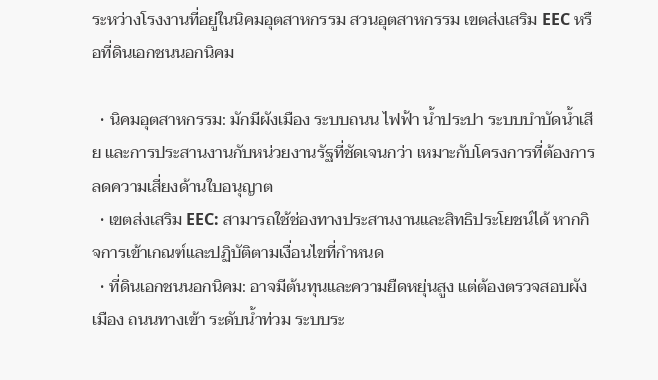ระหว่างโรงงานที่อยู่ในนิคมอุตสาหกรรม สวนอุตสาหกรรม เขตส่งเสริม EEC หรือที่ดินเอกชนนอกนิคม

  • นิคมอุตสาหกรรม: มักมีผังเมือง ระบบถนน ไฟฟ้า น้ำประปา ระบบบำบัดน้ำเสีย และการประสานงานกับหน่วยงานรัฐที่ชัดเจนกว่า เหมาะกับโครงการที่ต้องการลดความเสี่ยงด้านใบอนุญาต
  • เขตส่งเสริม EEC: สามารถใช้ช่องทางประสานงานและสิทธิประโยชน์ได้ หากกิจการเข้าเกณฑ์และปฏิบัติตามเงื่อนไขที่กำหนด
  • ที่ดินเอกชนนอกนิคม: อาจมีต้นทุนและความยืดหยุ่นสูง แต่ต้องตรวจสอบผังเมือง ถนนทางเข้า ระดับน้ำท่วม ระบบระ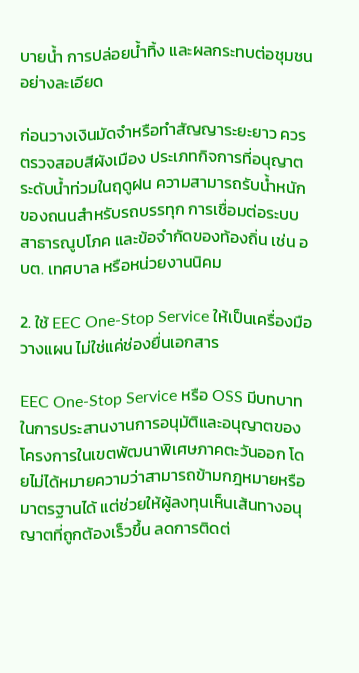บายน้ำ การปล่อยน้ำทิ้ง และผลกระทบต่อชุมชนอย่างละเอียด

ก่อนวางเงินมัดจำหรือทำสัญญาระยะยาว ควรตรวจสอบสีผังเมือง ประเภทกิจการที่อนุญาต ระดับน้ำท่วมในฤดูฝน ความสามารถรับน้ำหนักของถนนสำหรับรถบรรทุก การเชื่อมต่อระบบสาธารณูปโภค และข้อจำกัดของท้องถิ่น เช่น อบต. เทศบาล หรือหน่วยงานนิคม

2. ใช้ EEC One-Stop Service ให้เป็นเครื่องมือวางแผน ไม่ใช่แค่ช่องยื่นเอกสาร

EEC One-Stop Service หรือ OSS มีบทบาทในการประสานงานการอนุมัติและอนุญาตของโครงการในเขตพัฒนาพิเศษภาคตะวันออก โดยไม่ได้หมายความว่าสามารถข้ามกฎหมายหรือมาตรฐานได้ แต่ช่วยให้ผู้ลงทุนเห็นเส้นทางอนุญาตที่ถูกต้องเร็วขึ้น ลดการติดต่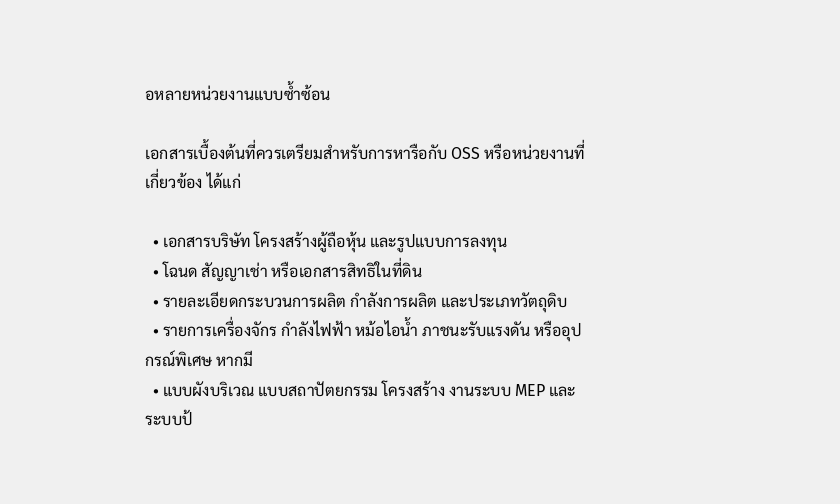อหลายหน่วยงานแบบซ้ำซ้อน

เอกสารเบื้องต้นที่ควรเตรียมสำหรับการหารือกับ OSS หรือหน่วยงานที่เกี่ยวข้อง ได้แก่

  • เอกสารบริษัท โครงสร้างผู้ถือหุ้น และรูปแบบการลงทุน
  • โฉนด สัญญาเช่า หรือเอกสารสิทธิในที่ดิน
  • รายละเอียดกระบวนการผลิต กำลังการผลิต และประเภทวัตถุดิบ
  • รายการเครื่องจักร กำลังไฟฟ้า หม้อไอน้ำ ภาชนะรับแรงดัน หรืออุปกรณ์พิเศษ หากมี
  • แบบผังบริเวณ แบบสถาปัตยกรรม โครงสร้าง งานระบบ MEP และระบบป้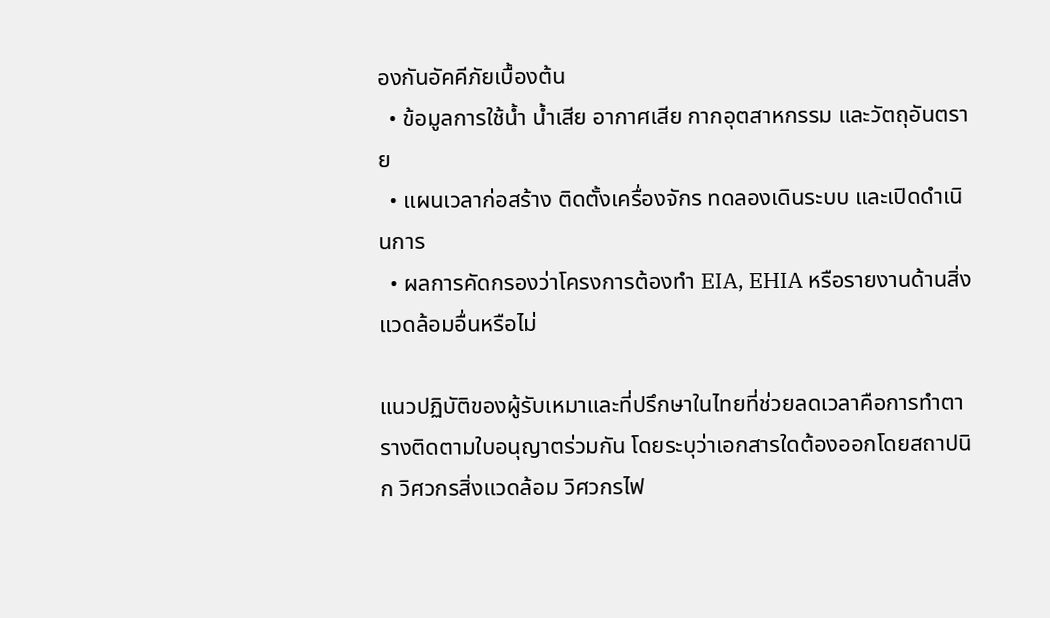องกันอัคคีภัยเบื้องต้น
  • ข้อมูลการใช้น้ำ น้ำเสีย อากาศเสีย กากอุตสาหกรรม และวัตถุอันตราย
  • แผนเวลาก่อสร้าง ติดตั้งเครื่องจักร ทดลองเดินระบบ และเปิดดำเนินการ
  • ผลการคัดกรองว่าโครงการต้องทำ EIA, EHIA หรือรายงานด้านสิ่งแวดล้อมอื่นหรือไม่

แนวปฏิบัติของผู้รับเหมาและที่ปรึกษาในไทยที่ช่วยลดเวลาคือการทำตารางติดตามใบอนุญาตร่วมกัน โดยระบุว่าเอกสารใดต้องออกโดยสถาปนิก วิศวกรสิ่งแวดล้อม วิศวกรไฟ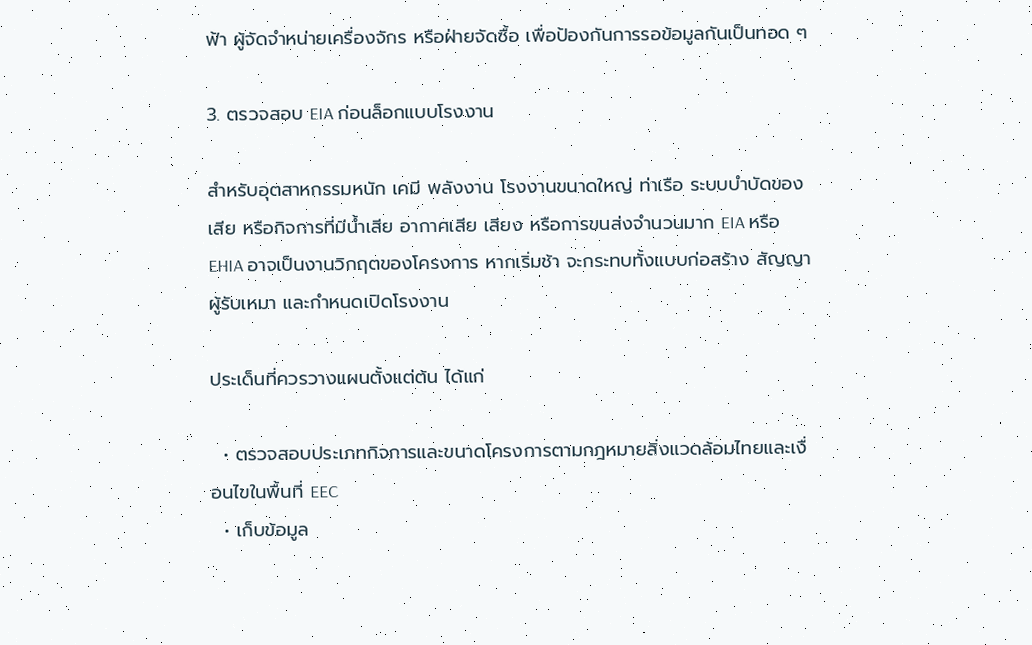ฟ้า ผู้จัดจำหน่ายเครื่องจักร หรือฝ่ายจัดซื้อ เพื่อป้องกันการรอข้อมูลกันเป็นทอด ๆ

3. ตรวจสอบ EIA ก่อนล็อกแบบโรงงาน

สำหรับอุตสาหกรรมหนัก เคมี พลังงาน โรงงานขนาดใหญ่ ท่าเรือ ระบบบำบัดของเสีย หรือกิจการที่มีน้ำเสีย อากาศเสีย เสียง หรือการขนส่งจำนวนมาก EIA หรือ EHIA อาจเป็นงานวิกฤตของโครงการ หากเริ่มช้า จะกระทบทั้งแบบก่อสร้าง สัญญาผู้รับเหมา และกำหนดเปิดโรงงาน

ประเด็นที่ควรวางแผนตั้งแต่ต้น ได้แก่

  • ตรวจสอบประเภทกิจการและขนาดโครงการตามกฎหมายสิ่งแวดล้อมไทยและเงื่อนไขในพื้นที่ EEC
  • เก็บข้อมูล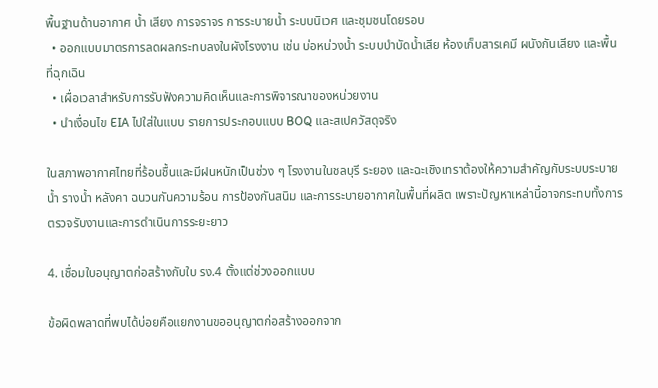พื้นฐานด้านอากาศ น้ำ เสียง การจราจร การระบายน้ำ ระบบนิเวศ และชุมชนโดยรอบ
  • ออกแบบมาตรการลดผลกระทบลงในผังโรงงาน เช่น บ่อหน่วงน้ำ ระบบบำบัดน้ำเสีย ห้องเก็บสารเคมี ผนังกันเสียง และพื้นที่ฉุกเฉิน
  • เผื่อเวลาสำหรับการรับฟังความคิดเห็นและการพิจารณาของหน่วยงาน
  • นำเงื่อนไข EIA ไปใส่ในแบบ รายการประกอบแบบ BOQ และสเปควัสดุจริง

ในสภาพอากาศไทยที่ร้อนชื้นและมีฝนหนักเป็นช่วง ๆ โรงงานในชลบุรี ระยอง และฉะเชิงเทราต้องให้ความสำคัญกับระบบระบายน้ำ รางน้ำ หลังคา ฉนวนกันความร้อน การป้องกันสนิม และการระบายอากาศในพื้นที่ผลิต เพราะปัญหาเหล่านี้อาจกระทบทั้งการตรวจรับงานและการดำเนินการระยะยาว

4. เชื่อมใบอนุญาตก่อสร้างกับใบ รง.4 ตั้งแต่ช่วงออกแบบ

ข้อผิดพลาดที่พบได้บ่อยคือแยกงานขออนุญาตก่อสร้างออกจาก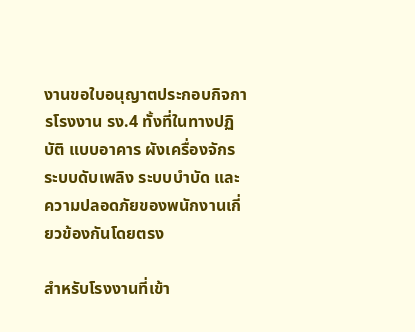งานขอใบอนุญาตประกอบกิจการโรงงาน รง.4 ทั้งที่ในทางปฏิบัติ แบบอาคาร ผังเครื่องจักร ระบบดับเพลิง ระบบบำบัด และความปลอดภัยของพนักงานเกี่ยวข้องกันโดยตรง

สำหรับโรงงานที่เข้า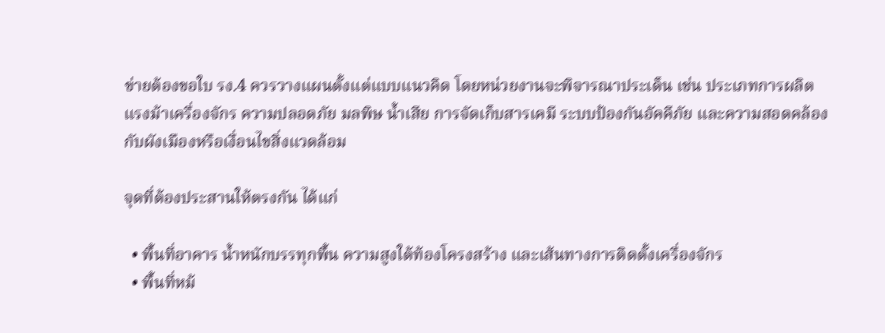ข่ายต้องขอใบ รง.4 ควรวางแผนตั้งแต่แบบแนวคิด โดยหน่วยงานจะพิจารณาประเด็น เช่น ประเภทการผลิต แรงม้าเครื่องจักร ความปลอดภัย มลพิษ น้ำเสีย การจัดเก็บสารเคมี ระบบป้องกันอัคคีภัย และความสอดคล้องกับผังเมืองหรือเงื่อนไขสิ่งแวดล้อม

จุดที่ต้องประสานให้ตรงกัน ได้แก่

  • พื้นที่อาคาร น้ำหนักบรรทุกพื้น ความสูงใต้ท้องโครงสร้าง และเส้นทางการติดตั้งเครื่องจักร
  • พื้นที่หม้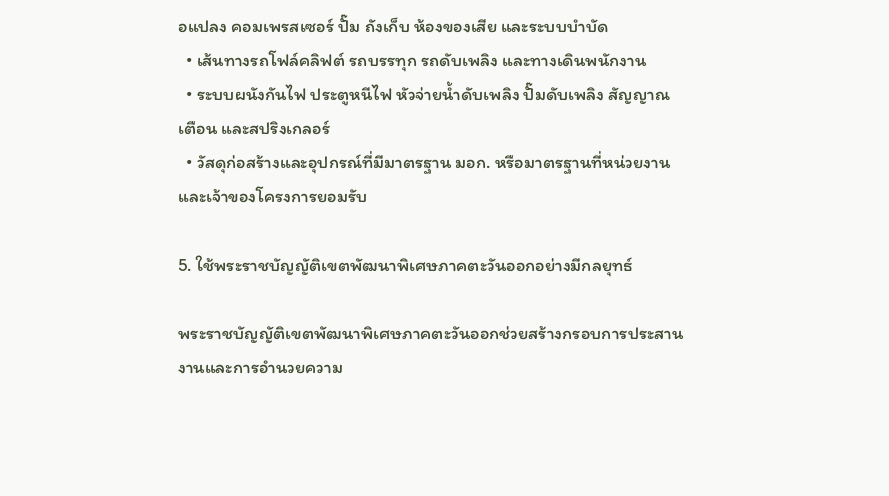อแปลง คอมเพรสเซอร์ ปั๊ม ถังเก็บ ห้องของเสีย และระบบบำบัด
  • เส้นทางรถโฟล์คลิฟต์ รถบรรทุก รถดับเพลิง และทางเดินพนักงาน
  • ระบบผนังกันไฟ ประตูหนีไฟ หัวจ่ายน้ำดับเพลิง ปั๊มดับเพลิง สัญญาณเตือน และสปริงเกลอร์
  • วัสดุก่อสร้างและอุปกรณ์ที่มีมาตรฐาน มอก. หรือมาตรฐานที่หน่วยงานและเจ้าของโครงการยอมรับ

5. ใช้พระราชบัญญัติเขตพัฒนาพิเศษภาคตะวันออกอย่างมีกลยุทธ์

พระราชบัญญัติเขตพัฒนาพิเศษภาคตะวันออกช่วยสร้างกรอบการประสานงานและการอำนวยความ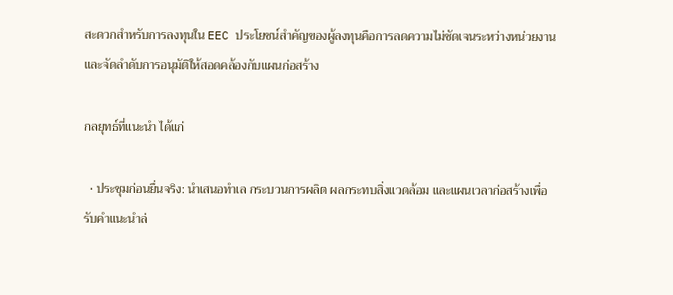สะดวกสำหรับการลงทุนใน EEC ประโยชน์สำคัญของผู้ลงทุนคือการลดความไม่ชัดเจนระหว่างหน่วยงาน และจัดลำดับการอนุมัติให้สอดคล้องกับแผนก่อสร้าง

กลยุทธ์ที่แนะนำ ได้แก่

  • ประชุมก่อนยื่นจริง: นำเสนอทำเล กระบวนการผลิต ผลกระทบสิ่งแวดล้อม และแผนเวลาก่อสร้างเพื่อรับคำแนะนำล่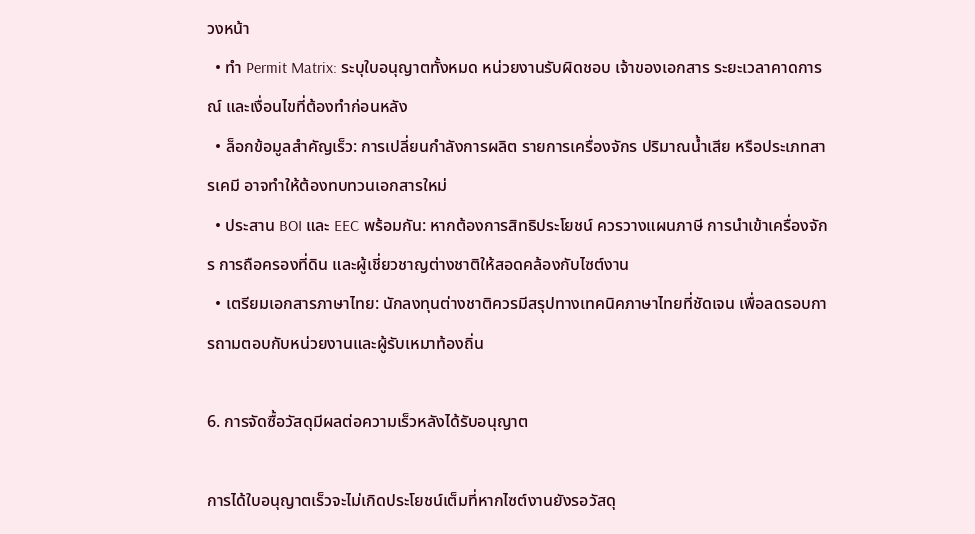วงหน้า
  • ทำ Permit Matrix: ระบุใบอนุญาตทั้งหมด หน่วยงานรับผิดชอบ เจ้าของเอกสาร ระยะเวลาคาดการณ์ และเงื่อนไขที่ต้องทำก่อนหลัง
  • ล็อกข้อมูลสำคัญเร็ว: การเปลี่ยนกำลังการผลิต รายการเครื่องจักร ปริมาณน้ำเสีย หรือประเภทสารเคมี อาจทำให้ต้องทบทวนเอกสารใหม่
  • ประสาน BOI และ EEC พร้อมกัน: หากต้องการสิทธิประโยชน์ ควรวางแผนภาษี การนำเข้าเครื่องจักร การถือครองที่ดิน และผู้เชี่ยวชาญต่างชาติให้สอดคล้องกับไซต์งาน
  • เตรียมเอกสารภาษาไทย: นักลงทุนต่างชาติควรมีสรุปทางเทคนิคภาษาไทยที่ชัดเจน เพื่อลดรอบการถามตอบกับหน่วยงานและผู้รับเหมาท้องถิ่น

6. การจัดซื้อวัสดุมีผลต่อความเร็วหลังได้รับอนุญาต

การได้ใบอนุญาตเร็วจะไม่เกิดประโยชน์เต็มที่หากไซต์งานยังรอวัสดุ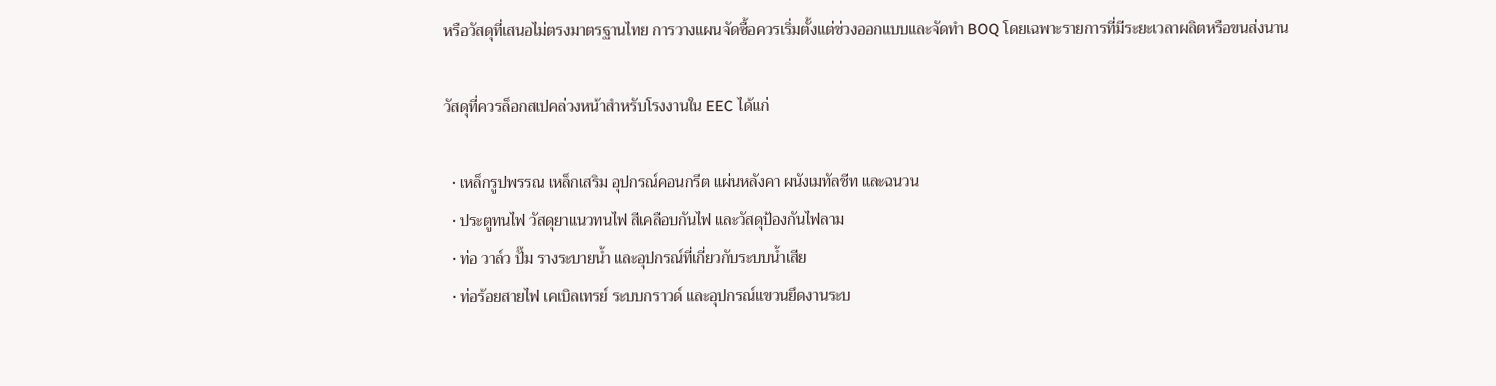หรือวัสดุที่เสนอไม่ตรงมาตรฐานไทย การวางแผนจัดซื้อควรเริ่มตั้งแต่ช่วงออกแบบและจัดทำ BOQ โดยเฉพาะรายการที่มีระยะเวลาผลิตหรือขนส่งนาน

วัสดุที่ควรล็อกสเปคล่วงหน้าสำหรับโรงงานใน EEC ได้แก่

  • เหล็กรูปพรรณ เหล็กเสริม อุปกรณ์คอนกรีต แผ่นหลังคา ผนังเมทัลชีท และฉนวน
  • ประตูทนไฟ วัสดุยาแนวทนไฟ สีเคลือบกันไฟ และวัสดุป้องกันไฟลาม
  • ท่อ วาล์ว ปั๊ม รางระบายน้ำ และอุปกรณ์ที่เกี่ยวกับระบบน้ำเสีย
  • ท่อร้อยสายไฟ เคเบิลเทรย์ ระบบกราวด์ และอุปกรณ์แขวนยึดงานระบ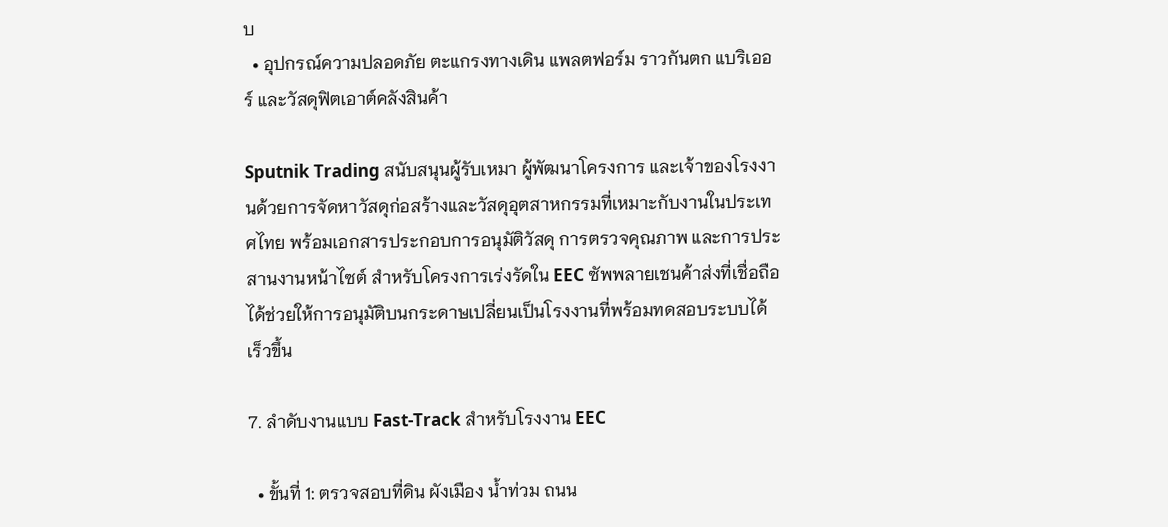บ
  • อุปกรณ์ความปลอดภัย ตะแกรงทางเดิน แพลตฟอร์ม ราวกันตก แบริเออร์ และวัสดุฟิตเอาต์คลังสินค้า

Sputnik Trading สนับสนุนผู้รับเหมา ผู้พัฒนาโครงการ และเจ้าของโรงงานด้วยการจัดหาวัสดุก่อสร้างและวัสดุอุตสาหกรรมที่เหมาะกับงานในประเทศไทย พร้อมเอกสารประกอบการอนุมัติวัสดุ การตรวจคุณภาพ และการประสานงานหน้าไซต์ สำหรับโครงการเร่งรัดใน EEC ซัพพลายเชนค้าส่งที่เชื่อถือได้ช่วยให้การอนุมัติบนกระดาษเปลี่ยนเป็นโรงงานที่พร้อมทดสอบระบบได้เร็วขึ้น

7. ลำดับงานแบบ Fast-Track สำหรับโรงงาน EEC

  • ขั้นที่ 1: ตรวจสอบที่ดิน ผังเมือง น้ำท่วม ถนน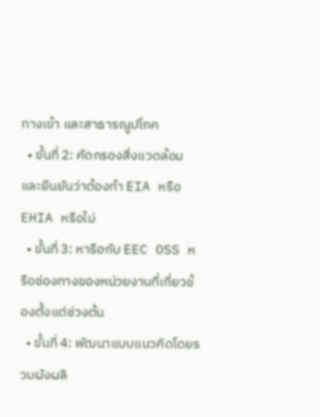ทางเข้า และสาธารณูปโภค
  • ขั้นที่ 2: คัดกรองสิ่งแวดล้อมและยืนยันว่าต้องทำ EIA หรือ EHIA หรือไม่
  • ขั้นที่ 3: หารือกับ EEC OSS หรือช่องทางของหน่วยงานที่เกี่ยวข้องตั้งแต่ช่วงต้น
  • ขั้นที่ 4: พัฒนาแบบแนวคิดโดยรวมผังผลิ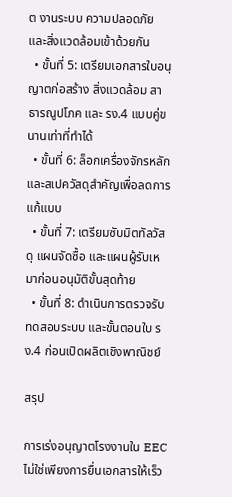ต งานระบบ ความปลอดภัย และสิ่งแวดล้อมเข้าด้วยกัน
  • ขั้นที่ 5: เตรียมเอกสารใบอนุญาตก่อสร้าง สิ่งแวดล้อม สาธารณูปโภค และ รง.4 แบบคู่ขนานเท่าที่ทำได้
  • ขั้นที่ 6: ล็อกเครื่องจักรหลักและสเปควัสดุสำคัญเพื่อลดการแก้แบบ
  • ขั้นที่ 7: เตรียมซับมิตทัลวัสดุ แผนจัดซื้อ และแผนผู้รับเหมาก่อนอนุมัติขั้นสุดท้าย
  • ขั้นที่ 8: ดำเนินการตรวจรับ ทดสอบระบบ และขั้นตอนใบ รง.4 ก่อนเปิดผลิตเชิงพาณิชย์

สรุป

การเร่งอนุญาตโรงงานใน EEC ไม่ใช่เพียงการยื่นเอกสารให้เร็ว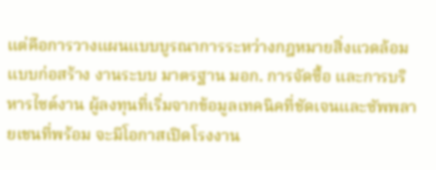แต่คือการวางแผนแบบบูรณาการระหว่างกฎหมายสิ่งแวดล้อม แบบก่อสร้าง งานระบบ มาตรฐาน มอก. การจัดซื้อ และการบริหารไซต์งาน ผู้ลงทุนที่เริ่มจากข้อมูลเทคนิคที่ชัดเจนและซัพพลายเชนที่พร้อม จะมีโอกาสเปิดโรงงาน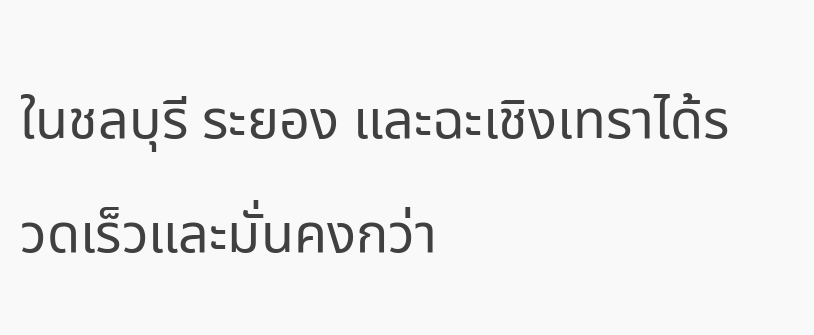ในชลบุรี ระยอง และฉะเชิงเทราได้รวดเร็วและมั่นคงกว่า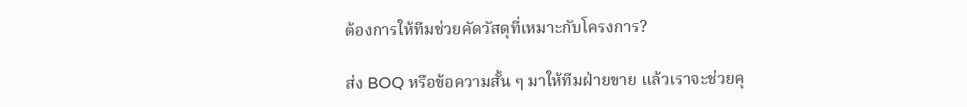ต้องการให้ทีมช่วยคัดวัสดุที่เหมาะกับโครงการ?

ส่ง BOQ หรือข้อความสั้น ๆ มาให้ทีมฝ่ายขาย แล้วเราจะช่วยคุ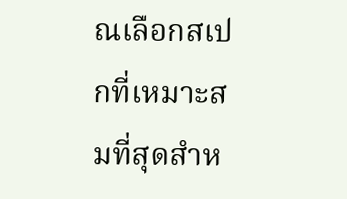ณเลือกสเปกที่เหมาะสมที่สุดสำห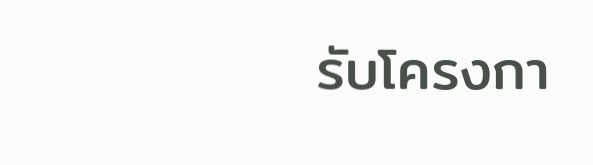รับโครงกา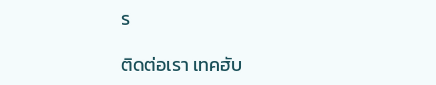ร

ติดต่อเรา เทคฮับ